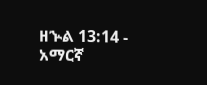ዘኍል 13:14 - አማርኛ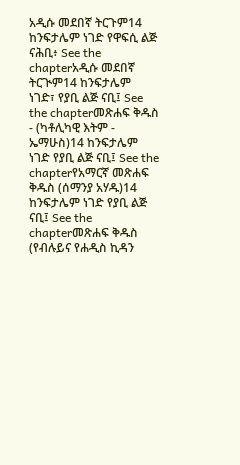አዲሱ መደበኛ ትርጉም14 ከንፍታሌም ነገድ የዋፍሲ ልጅ ናሕቢ፥ See the chapterአዲሱ መደበኛ ትርጒም14 ከንፍታሌም ነገድ፣ የያቢ ልጅ ናቢ፤ See the chapterመጽሐፍ ቅዱስ - (ካቶሊካዊ እትም - ኤማሁስ)14 ከንፍታሌም ነገድ የያቢ ልጅ ናቢ፤ See the chapterየአማርኛ መጽሐፍ ቅዱስ (ሰማንያ አሃዱ)14 ከንፍታሌም ነገድ የያቢ ልጅ ናቢ፤ See the chapterመጽሐፍ ቅዱስ (የብሉይና የሐዲስ ኪዳን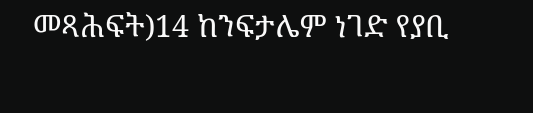መጻሕፍት)14 ከንፍታሌም ነገድ የያቢ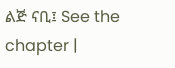ልጅ ናቢ፤ See the chapter |